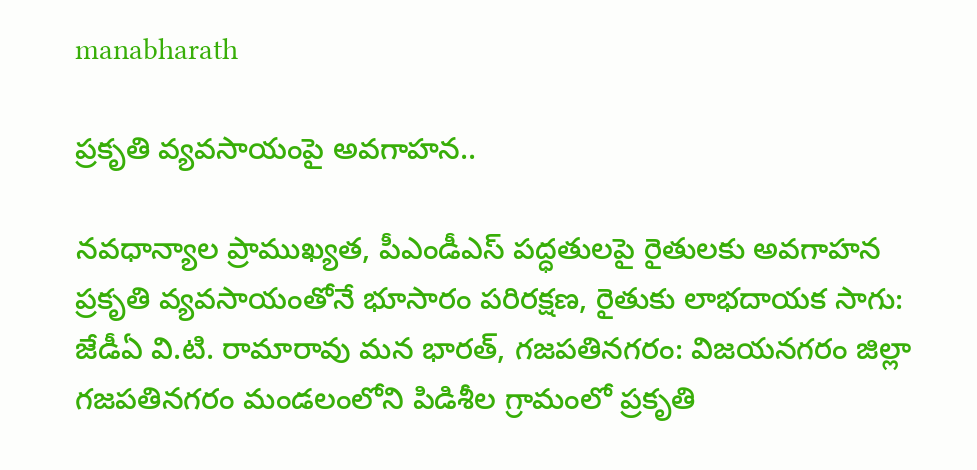manabharath

ప్రకృతి వ్యవసాయంపై అవగాహన..

నవధాన్యాల ప్రాముఖ్యత, పీఎండీఎస్ పద్ధతులపై రైతులకు అవగాహన ప్రకృతి వ్యవసాయంతోనే భూసారం పరిరక్షణ, రైతుకు లాభదాయక సాగు: జేడీఏ వి.టి. రామారావు మన భారత్, గజపతినగరం: విజయనగరం జిల్లా గజపతినగరం మండలంలోని పిడిశీల గ్రామంలో ప్రకృతి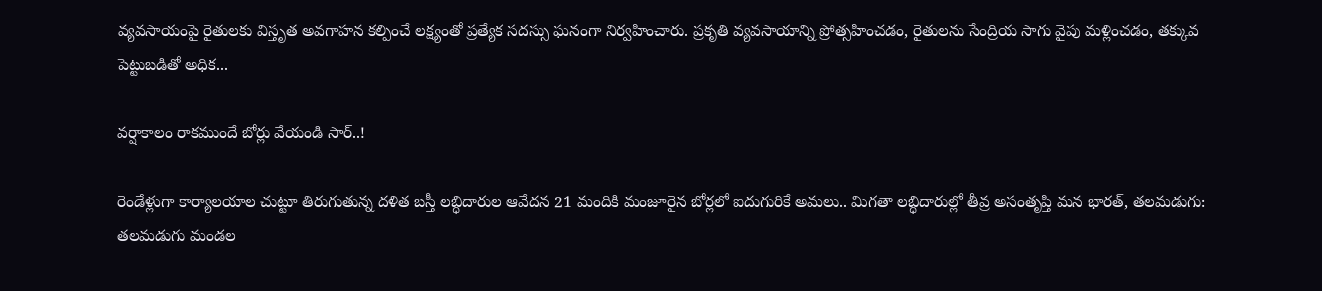వ్యవసాయంపై రైతులకు విస్తృత అవగాహన కల్పించే లక్ష్యంతో ప్రత్యేక సదస్సు ఘనంగా నిర్వహించారు. ప్రకృతి వ్యవసాయాన్ని ప్రోత్సహించడం, రైతులను సేంద్రియ సాగు వైపు మళ్లించడం, తక్కువ పెట్టుబడితో అధిక...

వర్షాకాలం రాకముందే బోర్లు వేయండి సార్..!

రెండేళ్లుగా కార్యాలయాల చుట్టూ తిరుగుతున్న దళిత బస్తీ లబ్ధిదారుల ఆవేదన 21 మందికి మంజూరైన బోర్లలో ఐదుగురికే అమలు.. మిగతా లబ్ధిదారుల్లో తీవ్ర అసంతృప్తి మన భారత్, తలమడుగు: తలమడుగు మండల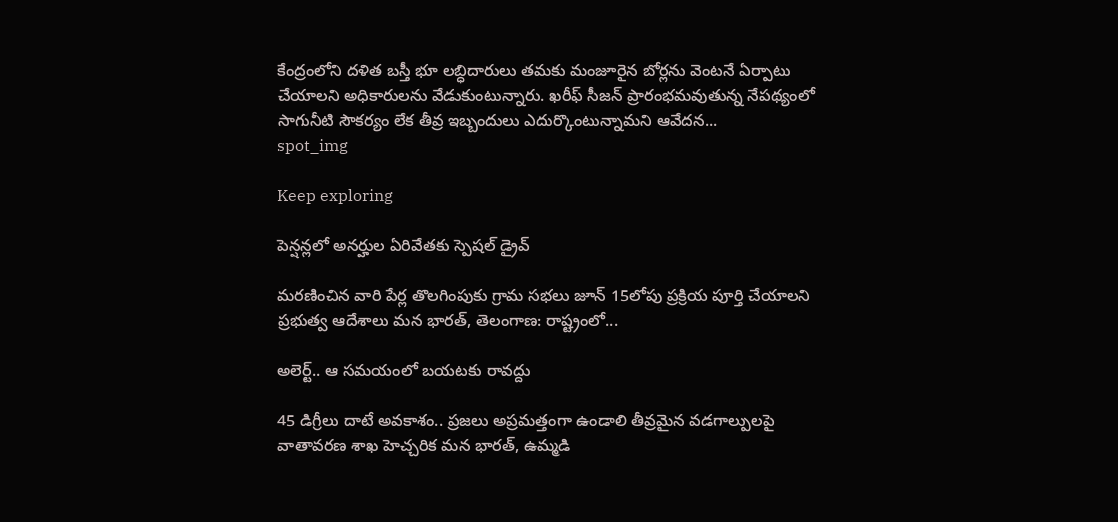కేంద్రంలోని దళిత బస్తీ భూ లబ్ధిదారులు తమకు మంజూరైన బోర్లను వెంటనే ఏర్పాటు చేయాలని అధికారులను వేడుకుంటున్నారు. ఖరీఫ్ సీజన్ ప్రారంభమవుతున్న నేపథ్యంలో సాగునీటి సౌకర్యం లేక తీవ్ర ఇబ్బందులు ఎదుర్కొంటున్నామని ఆవేదన...
spot_img

Keep exploring

పెన్షన్లలో అనర్హుల ఏరివేతకు స్పెషల్ డ్రైవ్

మరణించిన వారి పేర్ల తొలగింపుకు గ్రామ సభలు జూన్ 15లోపు ప్రక్రియ పూర్తి చేయాలని ప్రభుత్వ ఆదేశాలు మన భారత్, తెలంగాణ: రాష్ట్రంలో...

అలెర్ట్.. ఆ సమయంలో బయటకు రావద్దు

45 డిగ్రీలు దాటే అవకాశం.. ప్రజలు అప్రమత్తంగా ఉండాలి తీవ్రమైన వడగాల్పులపై వాతావరణ శాఖ హెచ్చరిక మన భారత్, ఉమ్మడి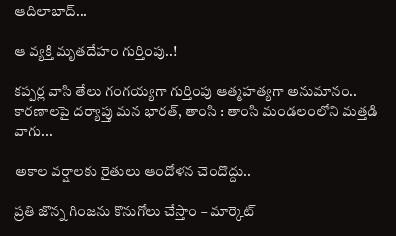ఆదిలాబాద్...

ఆ వ్యక్తి మృతదేహం గుర్తింపు..!

కప్పర్ల వాసి తేలు గంగయ్యగా గుర్తింపు ఆత్మహత్యగా అనుమానం.. కారణాలపై దర్యాప్తు మన భారత్, తాంసి : తాంసి మండలంలోని మత్తడి వాగు...

అకాల వర్షాలకు రైతులు ఆందోళన చెందొద్దు..

ప్రతి జొన్న గింజను కొనుగోలు చేస్తాం – మార్కెట్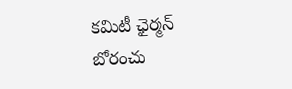కమిటీ ఛైర్మన్ బోరంచు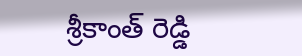శ్రీకాంత్ రెడ్డి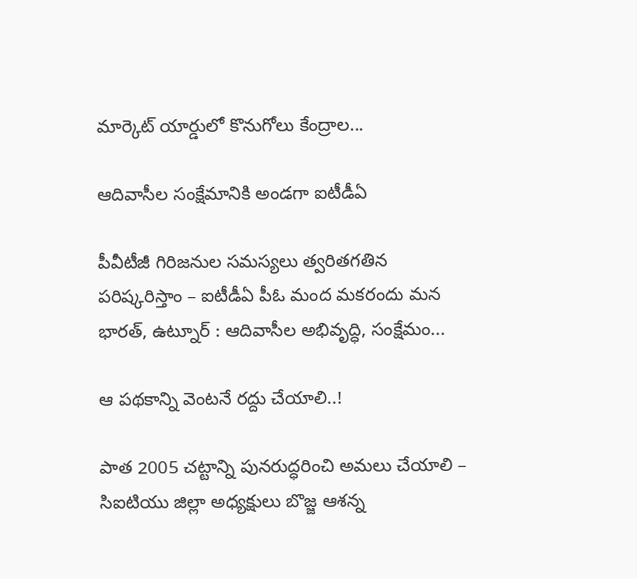మార్కెట్ యార్డులో కొనుగోలు కేంద్రాల...

ఆదివాసీల సంక్షేమానికి అండగా ఐటీడీఏ

పీవీటీజీ గిరిజనుల సమస్యలు త్వరితగతిన పరిష్కరిస్తాం – ఐటీడీఏ పీఓ మంద మకరందు మన భారత్, ఉట్నూర్ : ఆదివాసీల అభివృద్ధి, సంక్షేమం...

ఆ పథకాన్ని వెంటనే రద్దు చేయాలి..!

పాత 2005 చట్టాన్ని పునరుద్ధరించి అమలు చేయాలి – సిఐటియు జిల్లా అధ్యక్షులు బొజ్జ ఆశన్న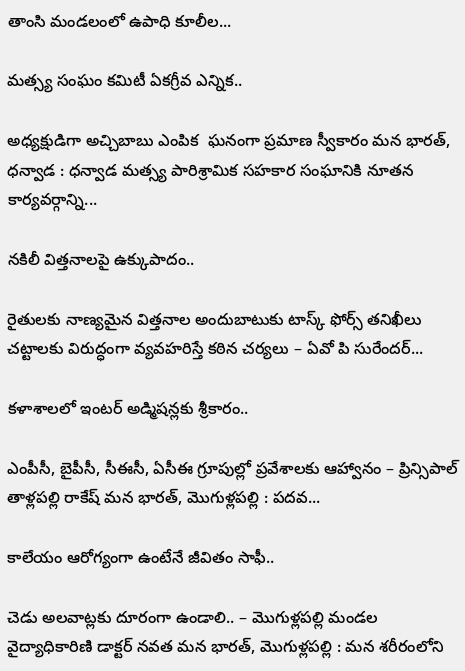తాంసి మండలంలో ఉపాధి కూలీల...

మత్స్య సంఘం కమిటీ ఏకగ్రీవ ఎన్నిక..

అధ్యక్షుడిగా అచ్చిబాబు ఎంపిక  ఘనంగా ప్రమాణ స్వీకారం మన భారత్, ధన్వాడ : ధన్వాడ మత్స్య పారిశ్రామిక సహకార సంఘానికి నూతన కార్యవర్గాన్ని...

నకిలీ విత్తనాలపై ఉక్కుపాదం..

రైతులకు నాణ్యమైన విత్తనాల అందుబాటుకు టాస్క్ ఫోర్స్ తనిఖీలు చట్టాలకు విరుద్ధంగా వ్యవహరిస్తే కఠిన చర్యలు – ఏవో పి సురేందర్...

కళాశాలలో ఇంటర్ అడ్మిషన్లకు శ్రీకారం..

ఎంపీసీ, బైపీసీ, సీఈసీ, ఏసీఈ గ్రూపుల్లో ప్రవేశాలకు ఆహ్వానం – ప్రిన్సిపాల్ తాళ్లపల్లి రాకేష్ మన భారత్, మొగుళ్లపల్లి : పదవ...

కాలేయం ఆరోగ్యంగా ఉంటేనే జీవితం సాఫీ..

చెడు అలవాట్లకు దూరంగా ఉండాలి.. – మొగుళ్లపల్లి మండల వైద్యాధికారిణి డాక్టర్ నవత మన భారత్, మొగుళ్లపల్లి : మన శరీరంలోని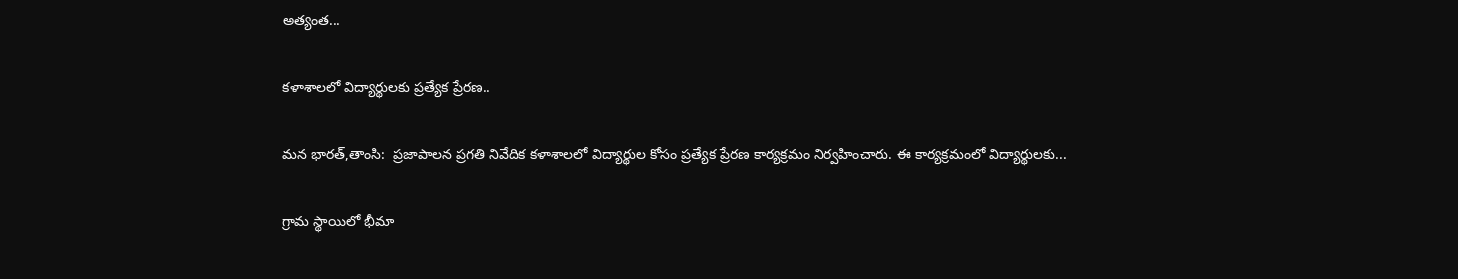అత్యంత...

కళాశాలలో విద్యార్థులకు ప్రత్యేక ప్రేరణ..

మన భారత్,తాంసి:  ప్రజాపాలన ప్రగతి నివేదిక కళాశాలలో విద్యార్థుల కోసం ప్రత్యేక ప్రేరణ కార్యక్రమం నిర్వహించారు. ఈ కార్యక్రమంలో విద్యార్థులకు...

గ్రామ స్థాయిలో భీమా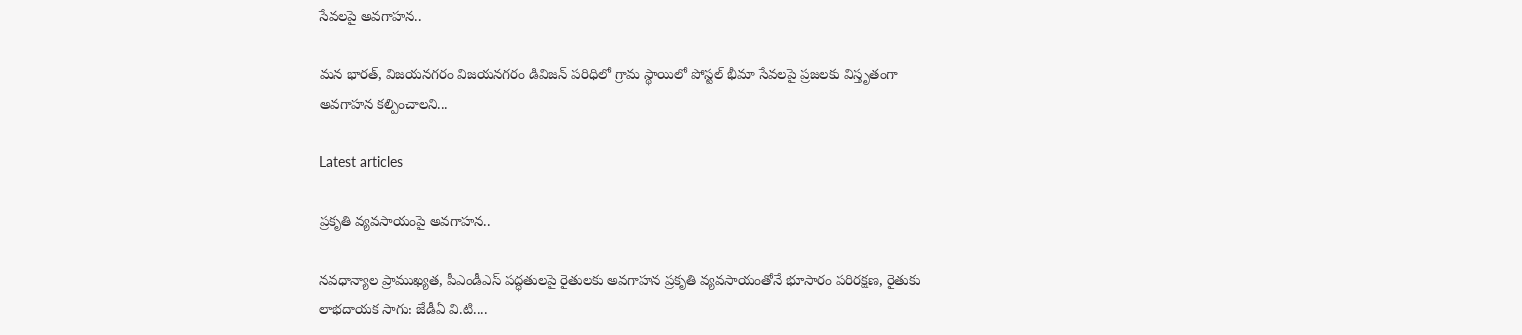సేవలపై అవగాహన..

మన భారత్, విజయనగరం విజయనగరం డివిజన్ పరిధిలో గ్రామ స్థాయిలో పోస్టల్ భీమా సేవలపై ప్రజలకు విస్తృతంగా అవగాహన కల్పించాలని...

Latest articles

ప్రకృతి వ్యవసాయంపై అవగాహన..

నవధాన్యాల ప్రాముఖ్యత, పీఎండీఎస్ పద్ధతులపై రైతులకు అవగాహన ప్రకృతి వ్యవసాయంతోనే భూసారం పరిరక్షణ, రైతుకు లాభదాయక సాగు: జేడీఏ వి.టి....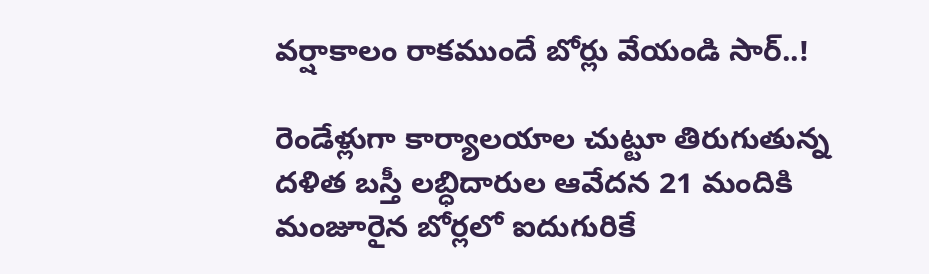వర్షాకాలం రాకముందే బోర్లు వేయండి సార్..!

రెండేళ్లుగా కార్యాలయాల చుట్టూ తిరుగుతున్న దళిత బస్తీ లబ్ధిదారుల ఆవేదన 21 మందికి మంజూరైన బోర్లలో ఐదుగురికే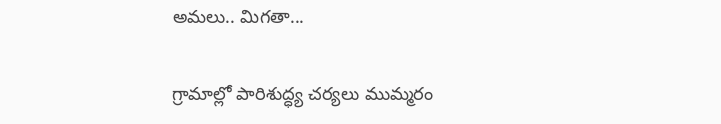అమలు.. మిగతా...

గ్రామాల్లో పారిశుద్ధ్య చర్యలు ముమ్మరం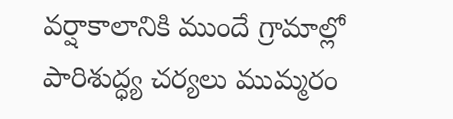వర్షాకాలానికి ముందే గ్రామాల్లో పారిశుద్ధ్య చర్యలు ముమ్మరం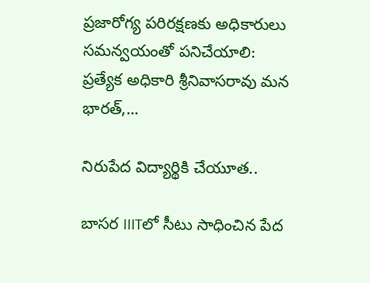ప్రజారోగ్య పరిరక్షణకు అధికారులు సమన్వయంతో పనిచేయాలి: ప్రత్యేక అధికారి శ్రీనివాసరావు మన భారత్,...

నిరుపేద విద్యార్థికి చేయూత..

బాసర IIITలో సీటు సాధించిన పేద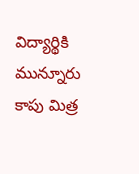విద్యార్థికి మున్నూరు కాపు మిత్ర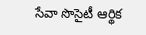సేవా సొసైటీ ఆర్థిక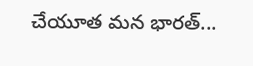చేయూత మన భారత్...